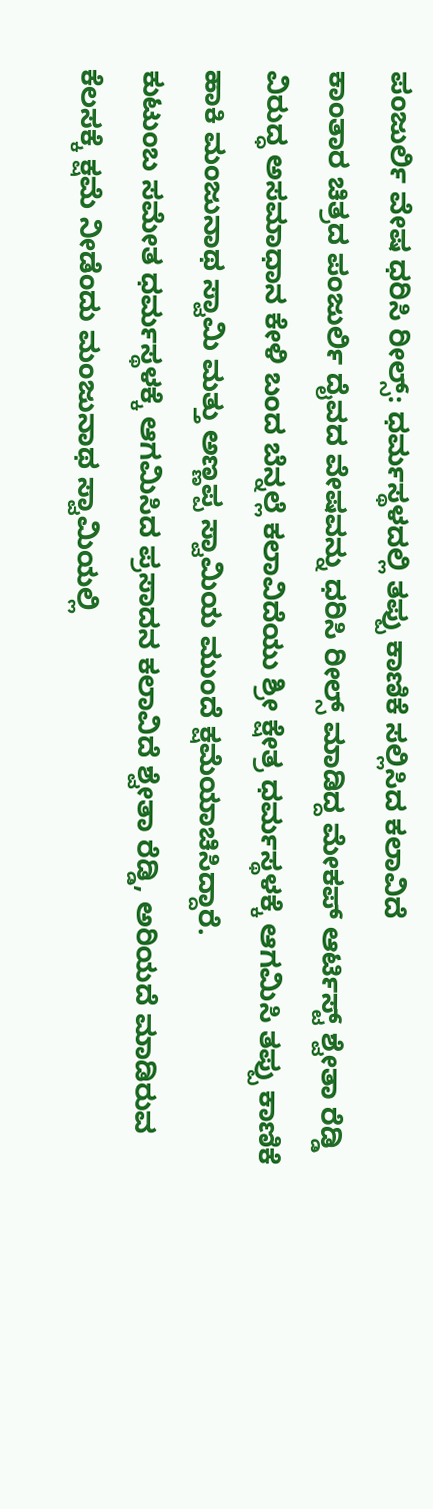ಪಂಜುರ್ಲಿ ವೇಷ ಧರಿಸಿ ರೀಲ್ಸ್: ಧರ್ಮಸ್ಥಳದಲ್ಲಿ ತಪ್ಪು ಕಾಣಿಕೆ ಸಲ್ಲಿಸಿದ ಕಲಾವಿದೆ
ಕಾಂತಾರ ಚಿತ್ರದ ಪಂಜುರ್ಲಿ ದೈವದ ವೇಷವನ್ನು ಧರಿಸಿ ರೀಲ್ಸ್ ಮಾಡಿದ್ದ ಮೇಕಪ್ ಆರ್ಟಿಸ್ಟ್ ಶ್ವೇತಾ ರೆಡ್ಡಿ ವಿರುದ್ಧ ಅಸಮಾಧಾನ ಕೇಳಿ ಬಂದ ಬೆನ್ನಲ್ಲೆ ಕಲಾವಿದೆಯು ಶ್ರೀ ಕ್ಷೇತ್ರ ಧರ್ಮಸ್ಥಳಕ್ಕೆ ಆಗಮಿಸಿ ತಪ್ಪು ಕಾಣಿಕೆ ಹಾಕಿ ಮಂಜುನಾಥ ಸ್ವಾಮಿ ಮತ್ತು ಅಣ್ಣಪ್ಪ ಸ್ವಾಮಿಯ ಮುಂದೆ ಕ್ಷಮೆಯಾಚಿಸಿದ್ದಾರೆ.
ಕುಟುಂಬ ಸಮೇತ ಧರ್ಮಸ್ಥಳಕ್ಕೆ ಆಗಮಿಸಿದ ಪ್ರಸಾದನ ಕಲಾವಿದೆ ಶ್ವೇತಾ ರೆಡ್ಡಿ, ಅರಿಯದೆ ಮಾಡಿರುವ ಕೆಲಸಕ್ಕೆ ಕ್ಷಮೆ ನೀಡೆಂದು ಮಂಜುನಾಥ ಸ್ವಾಮಿಯಲ್ಲಿ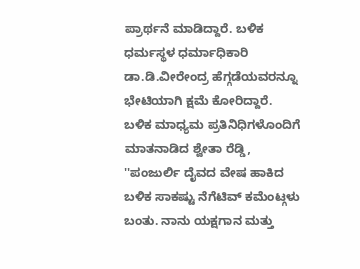ಪ್ರಾರ್ಥನೆ ಮಾಡಿದ್ದಾರೆ. ಬಳಿಕ ಧರ್ಮಸ್ಥಳ ಧರ್ಮಾಧಿಕಾರಿ ಡಾ.ಡಿ.ವೀರೇಂದ್ರ ಹೆಗ್ಗಡೆಯವರನ್ನೂ ಭೇಟಿಯಾಗಿ ಕ್ಷಮೆ ಕೋರಿದ್ದಾರೆ.
ಬಳಿಕ ಮಾಧ್ಯಮ ಪ್ರತಿನಿಧಿಗಳೊಂದಿಗೆ ಮಾತನಾಡಿದ ಶ್ವೇತಾ ರೆಡ್ಡಿ, ''ಪಂಜುರ್ಲಿ ದೈವದ ವೇಷ ಹಾಕಿದ ಬಳಿಕ ಸಾಕಷ್ಟು ನೆಗೆಟಿವ್ ಕಮೆಂಟ್ಗಳು ಬಂತು. ನಾನು ಯಕ್ಷಗಾನ ಮತ್ತು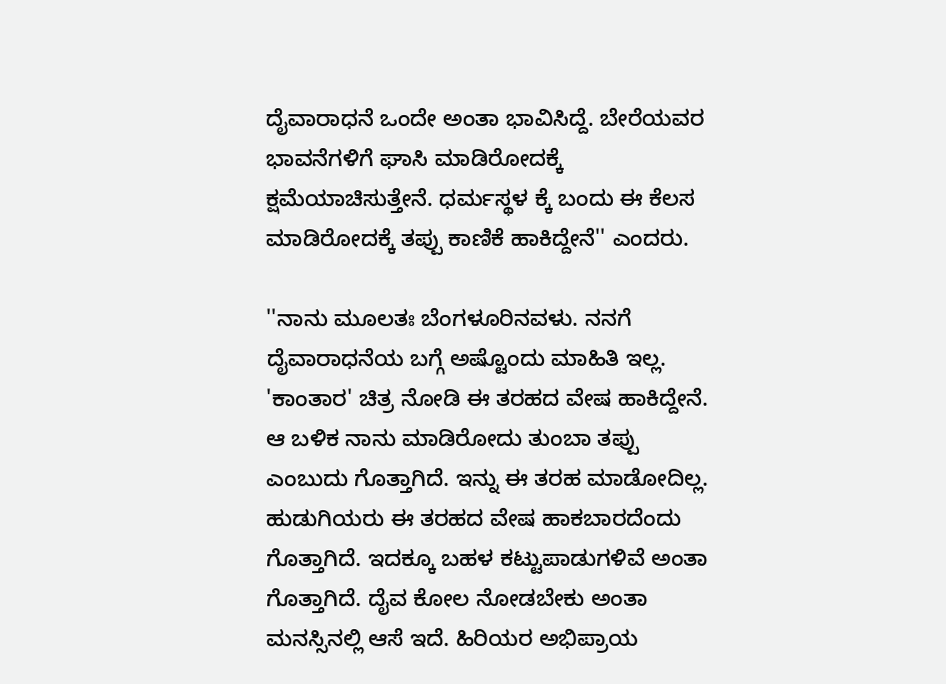ದೈವಾರಾಧನೆ ಒಂದೇ ಅಂತಾ ಭಾವಿಸಿದ್ದೆ. ಬೇರೆಯವರ ಭಾವನೆಗಳಿಗೆ ಘಾಸಿ ಮಾಡಿರೋದಕ್ಕೆ ಕ್ಷಮೆಯಾಚಿಸುತ್ತೇನೆ. ಧರ್ಮಸ್ಥಳ ಕ್ಕೆ ಬಂದು ಈ ಕೆಲಸ ಮಾಡಿರೋದಕ್ಕೆ ತಪ್ಪು ಕಾಣಿಕೆ ಹಾಕಿದ್ದೇನೆ'' ಎಂದರು.

''ನಾನು ಮೂಲತಃ ಬೆಂಗಳೂರಿನವಳು. ನನಗೆ ದೈವಾರಾಧನೆಯ ಬಗ್ಗೆ ಅಷ್ಟೊಂದು ಮಾಹಿತಿ ಇಲ್ಲ. 'ಕಾಂತಾರ' ಚಿತ್ರ ನೋಡಿ ಈ ತರಹದ ವೇಷ ಹಾಕಿದ್ದೇನೆ. ಆ ಬಳಿಕ ನಾನು ಮಾಡಿರೋದು ತುಂಬಾ ತಪ್ಪು ಎಂಬುದು ಗೊತ್ತಾಗಿದೆ. ಇನ್ನು ಈ ತರಹ ಮಾಡೋದಿಲ್ಲ. ಹುಡುಗಿಯರು ಈ ತರಹದ ವೇಷ ಹಾಕಬಾರದೆಂದು ಗೊತ್ತಾಗಿದೆ. ಇದಕ್ಕೂ ಬಹಳ ಕಟ್ಟುಪಾಡುಗಳಿವೆ ಅಂತಾ ಗೊತ್ತಾಗಿದೆ. ದೈವ ಕೋಲ ನೋಡಬೇಕು ಅಂತಾ ಮನಸ್ಸಿನಲ್ಲಿ ಆಸೆ ಇದೆ. ಹಿರಿಯರ ಅಭಿಪ್ರಾಯ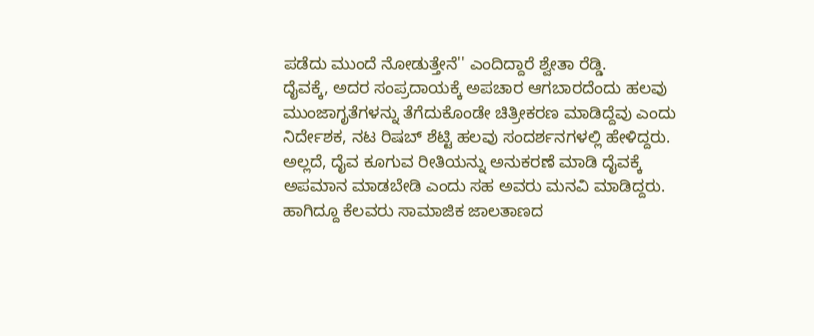ಪಡೆದು ಮುಂದೆ ನೋಡುತ್ತೇನೆ'' ಎಂದಿದ್ದಾರೆ ಶ್ವೇತಾ ರೆಡ್ಡಿ.
ದೈವಕ್ಕೆ, ಅದರ ಸಂಪ್ರದಾಯಕ್ಕೆ ಅಪಚಾರ ಆಗಬಾರದೆಂದು ಹಲವು ಮುಂಜಾಗೃತೆಗಳನ್ನು ತೆಗೆದುಕೊಂಡೇ ಚಿತ್ರೀಕರಣ ಮಾಡಿದ್ದೆವು ಎಂದು ನಿರ್ದೇಶಕ, ನಟ ರಿಷಬ್ ಶೆಟ್ಟಿ ಹಲವು ಸಂದರ್ಶನಗಳಲ್ಲಿ ಹೇಳಿದ್ದರು. ಅಲ್ಲದೆ, ದೈವ ಕೂಗುವ ರೀತಿಯನ್ನು ಅನುಕರಣೆ ಮಾಡಿ ದೈವಕ್ಕೆ ಅಪಮಾನ ಮಾಡಬೇಡಿ ಎಂದು ಸಹ ಅವರು ಮನವಿ ಮಾಡಿದ್ದರು. ಹಾಗಿದ್ದೂ ಕೆಲವರು ಸಾಮಾಜಿಕ ಜಾಲತಾಣದ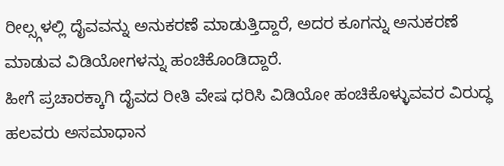ರೀಲ್ಸ್ಗಳಲ್ಲಿ ದೈವವನ್ನು ಅನುಕರಣೆ ಮಾಡುತ್ತಿದ್ದಾರೆ, ಅದರ ಕೂಗನ್ನು ಅನುಕರಣೆ ಮಾಡುವ ವಿಡಿಯೋಗಳನ್ನು ಹಂಚಿಕೊಂಡಿದ್ದಾರೆ.
ಹೀಗೆ ಪ್ರಚಾರಕ್ಕಾಗಿ ದೈವದ ರೀತಿ ವೇಷ ಧರಿಸಿ ವಿಡಿಯೋ ಹಂಚಿಕೊಳ್ಳುವವರ ವಿರುದ್ಧ ಹಲವರು ಅಸಮಾಧಾನ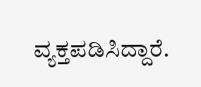ವ್ಯಕ್ತಪಡಿಸಿದ್ದಾರೆ.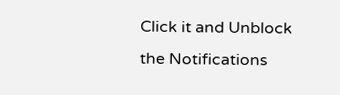Click it and Unblock the Notifications